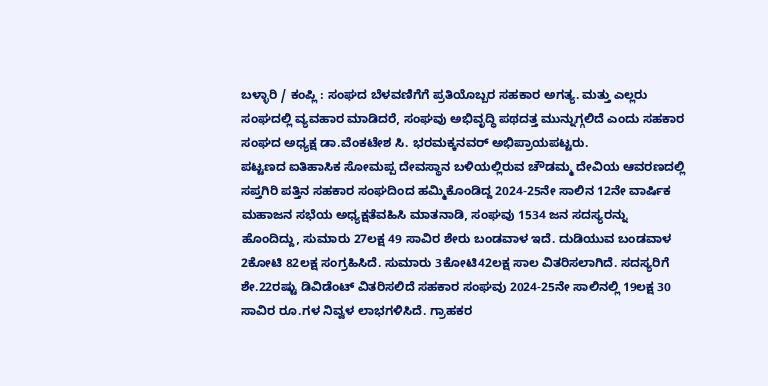ಬಳ್ಳಾರಿ / ಕಂಪ್ಲಿ : ಸಂಘದ ಬೆಳವಣಿಗೆಗೆ ಪ್ರತಿಯೊಬ್ಬರ ಸಹಕಾರ ಅಗತ್ಯ. ಮತ್ತು ಎಲ್ಲರು ಸಂಘದಲ್ಲಿ ವ್ಯವಹಾರ ಮಾಡಿದರೆ, ಸಂಘವು ಅಭಿವೃದ್ಧಿ ಪಥದತ್ತ ಮುನ್ನುಗ್ಗಲಿದೆ ಎಂದು ಸಹಕಾರ ಸಂಘದ ಅಧ್ಯಕ್ಷ ಡಾ.ವೆಂಕಟೇಶ ಸಿ. ಭರಮಕ್ಕನವರ್ ಅಭಿಪ್ರಾಯಪಟ್ಟರು.
ಪಟ್ಟಣದ ಐತಿಹಾಸಿಕ ಸೋಮಪ್ಪ ದೇವಸ್ಥಾನ ಬಳಿಯಲ್ಲಿರುವ ಚೌಡಮ್ಮ ದೇವಿಯ ಆವರಣದಲ್ಲಿ ಸಪ್ತಗಿರಿ ಪತ್ತಿನ ಸಹಕಾರ ಸಂಘದಿಂದ ಹಮ್ಮಿಕೊಂಡಿದ್ದ 2024-25ನೇ ಸಾಲಿನ 12ನೇ ವಾರ್ಷಿಕ ಮಹಾಜನ ಸಭೆಯ ಅಧ್ಯಕ್ಷತೆವಹಿಸಿ ಮಾತನಾಡಿ, ಸಂಘವು 1534 ಜನ ಸದಸ್ಯರನ್ನು ಹೊಂದಿದ್ದು, ಸುಮಾರು 27ಲಕ್ಷ 49 ಸಾವಿರ ಶೇರು ಬಂಡವಾಳ ಇದೆ. ದುಡಿಯುವ ಬಂಡವಾಳ 2ಕೋಟಿ 82ಲಕ್ಷ ಸಂಗ್ರಹಿಸಿದೆ. ಸುಮಾರು 3ಕೋಟಿ42ಲಕ್ಷ ಸಾಲ ವಿತರಿಸಲಾಗಿದೆ. ಸದಸ್ಯರಿಗೆ ಶೇ.22ರಷ್ಟು ಡಿವಿಡೆಂಟ್ ವಿತರಿಸಲಿದೆ ಸಹಕಾರ ಸಂಘವು 2024-25ನೇ ಸಾಲಿನಲ್ಲಿ 19ಲಕ್ಷ 30 ಸಾವಿರ ರೂ.ಗಳ ನಿವ್ವಳ ಲಾಭಗಳಿಸಿದೆ. ಗ್ರಾಹಕರ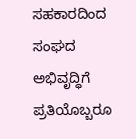ಸಹಕಾರದಿಂದ ಸಂಘದ ಅಭಿವೃದ್ಧಿಗೆ ಪ್ರತಿಯೊಬ್ಬರೂ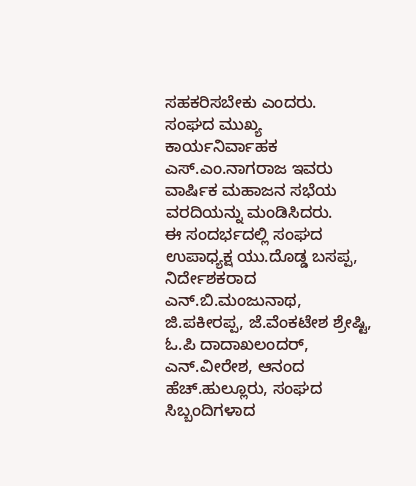ಸಹಕರಿಸಬೇಕು ಎಂದರು.
ಸಂಘದ ಮುಖ್ಯ ಕಾರ್ಯನಿರ್ವಾಹಕ ಎಸ್.ಎಂ.ನಾಗರಾಜ ಇವರು ವಾರ್ಷಿಕ ಮಹಾಜನ ಸಭೆಯ ವರದಿಯನ್ನು ಮಂಡಿಸಿದರು.
ಈ ಸಂದರ್ಭದಲ್ಲಿ ಸಂಘದ ಉಪಾಧ್ಯಕ್ಷ ಯು.ದೊಡ್ಡ ಬಸಪ್ಪ, ನಿರ್ದೇಶಕರಾದ ಎನ್.ಬಿ.ಮಂಜುನಾಥ, ಜಿ.ಪಕೀರಪ್ಪ, ಜೆ.ವೆಂಕಟೇಶ ಶ್ರೇಷ್ಟಿ, ಓ.ಪಿ ದಾದಾಖಲಂದರ್, ಎನ್.ವೀರೇಶ, ಆನಂದ ಹೆಚ್.ಹುಲ್ಲೂರು, ಸಂಘದ ಸಿಬ್ಬಂದಿಗಳಾದ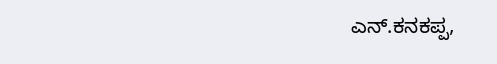ಎನ್.ಕನಕಪ್ಪ,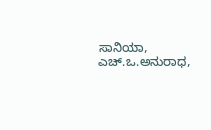ಸಾನಿಯಾ, ಎಚ್.ಒ.ಅನುರಾಧ,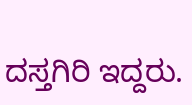ದಸ್ತಗಿರಿ ಇದ್ದರು.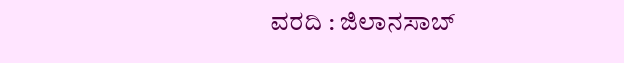ವರದಿ : ಜಿಲಾನಸಾಬ್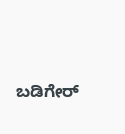ಬಡಿಗೇರ್